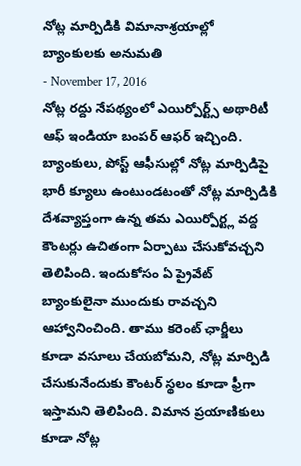నోట్ల మార్పిడికి విమానాశ్రయాల్లో బ్యాంకులకు అనుమతి
- November 17, 2016
నోట్ల రద్దు నేపథ్యంలో ఎయిర్పోర్ట్స్ అథారిటీ ఆఫ్ ఇండియా బంపర్ ఆఫర్ ఇచ్చింది. బ్యాంకులు, పోస్ట్ ఆఫీసుల్లో నోట్ల మార్పిడిపై భారీ క్యూలు ఉంటుండటంతో నోట్ల మార్పిడికి దేశవ్యాప్తంగా ఉన్న తమ ఎయిర్పోర్ట్ల వద్ద కౌంటర్లు ఉచితంగా ఏర్పాటు చేసుకోవచ్చని తెలిపింది. ఇందుకోసం ఏ ప్రైవేట్ బ్యాంకులైనా ముందుకు రావచ్చని ఆహ్వానించింది. తాము కరెంట్ ఛార్జీలు కూడా వసూలు చేయబోమని, నోట్ల మార్పిడి చేసుకునేందుకు కౌంటర్ స్థలం కూడా ఫ్రీగా ఇస్తామని తెలిపింది. విమాన ప్రయాణికులు కూడా నోట్ల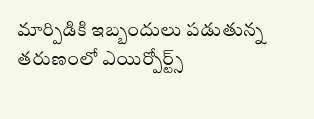మార్పిడికి ఇబ్బందులు పడుతున్న తరుణంలో ఎయిర్పోర్ట్స్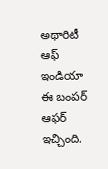అథారిటీ ఆఫ్ ఇండియా ఈ బంపర్ ఆఫర్ ఇచ్చింది.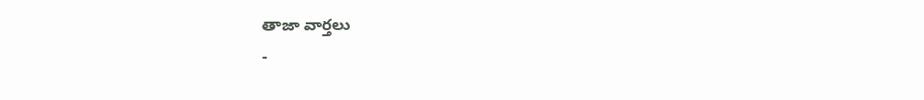తాజా వార్తలు
-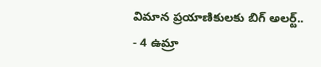విమాన ప్రయాణికులకు బిగ్ అలర్ట్..
- 4 ఉమ్రా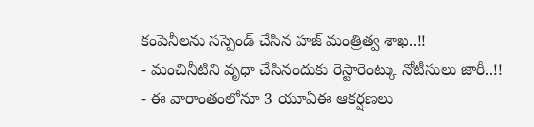కంపెనీలను సస్పెండ్ చేసిన హజ్ మంత్రిత్వ శాఖ..!!
- మంచినీటిని వృధా చేసినందుకు రెస్టారెంట్కు నోటీసులు జారీ..!!
- ఈ వారాంతంలోనూ 3 యూఏఈ ఆకర్షణలు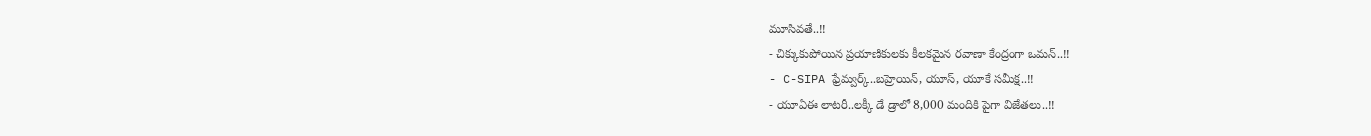మూసివతే..!!
- చిక్కుకుపోయిన ప్రయాణికులకు కీలకమైన రవాణా కేంద్రంగా ఒమన్..!!
- C-SIPA ఫ్రేమ్వర్క్..బహ్రెయిన్, యూస్, యూకే సమీక్ష..!!
- యూఏఈ లాటరీ..లక్కీ డే డ్రాలో 8,000 మందికి పైగా విజేతలు..!!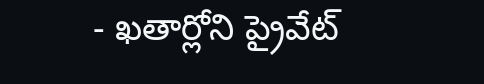- ఖతార్లోని ప్రైవేట్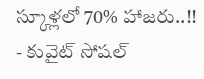స్కూళ్లలో 70% హాజరు..!!
- కువైట్ సోషల్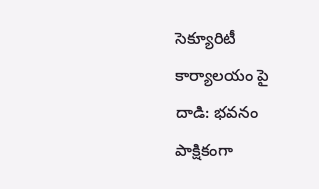సెక్యూరిటీ కార్యాలయం పై దాడి: భవనం పాక్షికంగా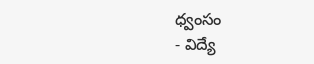ధ్వంసం
- విద్యే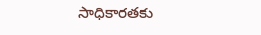సాధికారతకు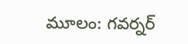మూలం: గవర్నర్